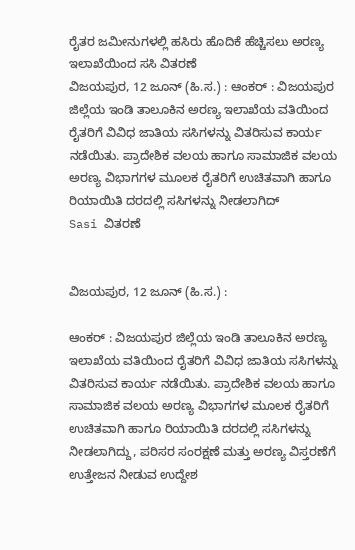ರೈತರ ಜಮೀನುಗಳಲ್ಲಿ ಹಸಿರು ಹೊದಿಕೆ ಹೆಚ್ಚಿಸಲು ಅರಣ್ಯ ಇಲಾಖೆಯಿಂದ ಸಸಿ ವಿತರಣೆ
ವಿಜಯಪುರ, 12 ಜೂನ್ (ಹಿ.ಸ.) : ಆಂಕರ್ : ವಿಜಯಪುರ ಜಿಲ್ಲೆಯ ಇಂಡಿ ತಾಲೂಕಿನ ಅರಣ್ಯ ಇಲಾಖೆಯ ವತಿಯಿಂದ ರೈತರಿಗೆ ವಿವಿಧ ಜಾತಿಯ ಸಸಿಗಳನ್ನು ವಿತರಿಸುವ ಕಾರ್ಯ ನಡೆಯಿತು. ಪ್ರಾದೇಶಿಕ ವಲಯ ಹಾಗೂ ಸಾಮಾಜಿಕ ವಲಯ ಅರಣ್ಯ ವಿಭಾಗಗಳ ಮೂಲಕ ರೈತರಿಗೆ ಉಚಿತವಾಗಿ ಹಾಗೂ ರಿಯಾಯಿತಿ ದರದಲ್ಲಿ ಸಸಿಗಳನ್ನು ನೀಡಲಾಗಿದ್
Sasi ವಿತರಣೆ


ವಿಜಯಪುರ, 12 ಜೂನ್ (ಹಿ.ಸ.) :

ಆಂಕರ್ : ವಿಜಯಪುರ ಜಿಲ್ಲೆಯ ಇಂಡಿ ತಾಲೂಕಿನ ಅರಣ್ಯ ಇಲಾಖೆಯ ವತಿಯಿಂದ ರೈತರಿಗೆ ವಿವಿಧ ಜಾತಿಯ ಸಸಿಗಳನ್ನು ವಿತರಿಸುವ ಕಾರ್ಯ ನಡೆಯಿತು. ಪ್ರಾದೇಶಿಕ ವಲಯ ಹಾಗೂ ಸಾಮಾಜಿಕ ವಲಯ ಅರಣ್ಯ ವಿಭಾಗಗಳ ಮೂಲಕ ರೈತರಿಗೆ ಉಚಿತವಾಗಿ ಹಾಗೂ ರಿಯಾಯಿತಿ ದರದಲ್ಲಿ ಸಸಿಗಳನ್ನು ನೀಡಲಾಗಿದ್ದು, ಪರಿಸರ ಸಂರಕ್ಷಣೆ ಮತ್ತು ಅರಣ್ಯ ವಿಸ್ತರಣೆಗೆ ಉತ್ತೇಜನ ನೀಡುವ ಉದ್ದೇಶ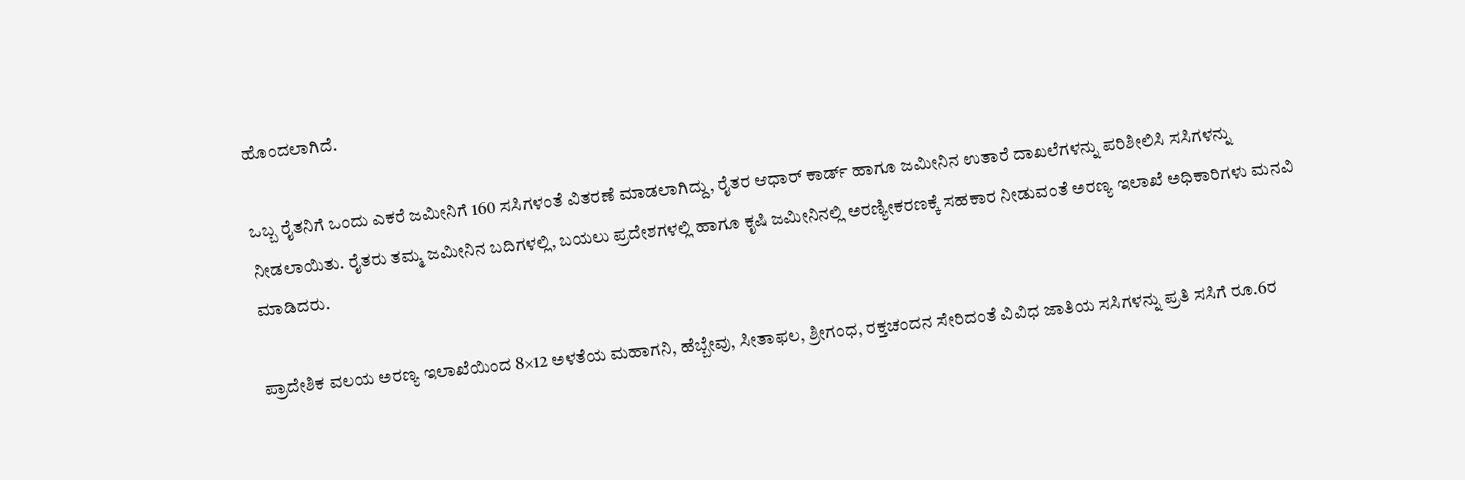ಹೊಂದಲಾಗಿದೆ.

ಒಬ್ಬ ರೈತನಿಗೆ ಒಂದು ಎಕರೆ ಜಮೀನಿಗೆ 160 ಸಸಿಗಳಂತೆ ವಿತರಣೆ ಮಾಡಲಾಗಿದ್ದು, ರೈತರ ಆಧಾರ್ ಕಾರ್ಡ್ ಹಾಗೂ ಜಮೀನಿನ ಉತಾರೆ ದಾಖಲೆಗಳನ್ನು ಪರಿಶೀಲಿಸಿ ಸಸಿಗಳನ್ನು ನೀಡಲಾಯಿತು. ರೈತರು ತಮ್ಮ ಜಮೀನಿನ ಬದಿಗಳಲ್ಲಿ, ಬಯಲು ಪ್ರದೇಶಗಳಲ್ಲಿ ಹಾಗೂ ಕೃಷಿ ಜಮೀನಿನಲ್ಲಿ ಅರಣ್ಯೀಕರಣಕ್ಕೆ ಸಹಕಾರ ನೀಡುವಂತೆ ಅರಣ್ಯ ಇಲಾಖೆ ಅಧಿಕಾರಿಗಳು ಮನವಿ ಮಾಡಿದರು.

ಪ್ರಾದೇಶಿಕ ವಲಯ ಅರಣ್ಯ ಇಲಾಖೆಯಿಂದ 8×12 ಅಳತೆಯ ಮಹಾಗನಿ, ಹೆಬ್ಬೇವು, ಸೀತಾಫಲ, ಶ್ರೀಗಂಧ, ರಕ್ತಚಂದನ ಸೇರಿದಂತೆ ವಿವಿಧ ಜಾತಿಯ ಸಸಿಗಳನ್ನು ಪ್ರತಿ ಸಸಿಗೆ ರೂ.6ರ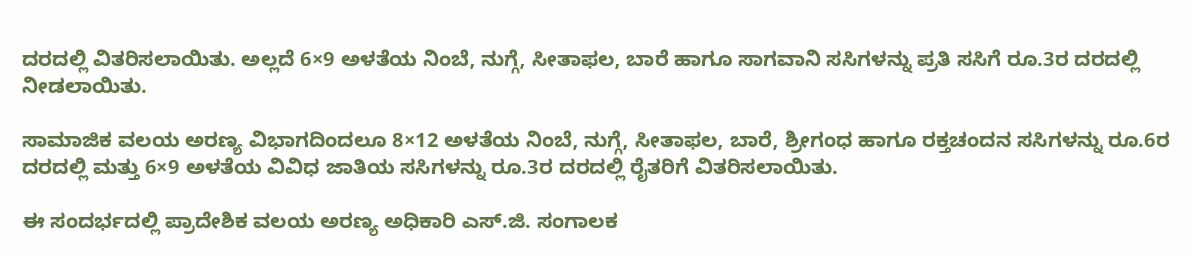ದರದಲ್ಲಿ ವಿತರಿಸಲಾಯಿತು. ಅಲ್ಲದೆ 6×9 ಅಳತೆಯ ನಿಂಬೆ, ನುಗ್ಗೆ, ಸೀತಾಫಲ, ಬಾರೆ ಹಾಗೂ ಸಾಗವಾನಿ ಸಸಿಗಳನ್ನು ಪ್ರತಿ ಸಸಿಗೆ ರೂ.3ರ ದರದಲ್ಲಿ ನೀಡಲಾಯಿತು.

ಸಾಮಾಜಿಕ ವಲಯ ಅರಣ್ಯ ವಿಭಾಗದಿಂದಲೂ 8×12 ಅಳತೆಯ ನಿಂಬೆ, ನುಗ್ಗೆ, ಸೀತಾಫಲ, ಬಾರೆ, ಶ್ರೀಗಂಧ ಹಾಗೂ ರಕ್ತಚಂದನ ಸಸಿಗಳನ್ನು ರೂ.6ರ ದರದಲ್ಲಿ ಮತ್ತು 6×9 ಅಳತೆಯ ವಿವಿಧ ಜಾತಿಯ ಸಸಿಗಳನ್ನು ರೂ.3ರ ದರದಲ್ಲಿ ರೈತರಿಗೆ ವಿತರಿಸಲಾಯಿತು.

ಈ ಸಂದರ್ಭದಲ್ಲಿ ಪ್ರಾದೇಶಿಕ ವಲಯ ಅರಣ್ಯ ಅಧಿಕಾರಿ ಎಸ್.ಜಿ. ಸಂಗಾಲಕ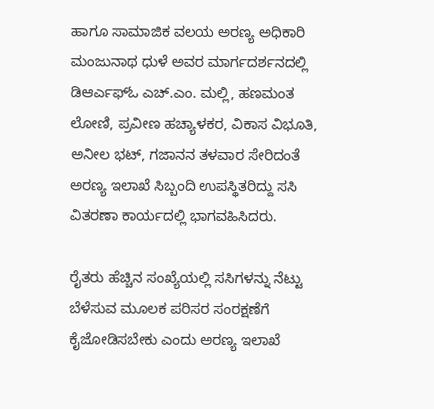ಹಾಗೂ ಸಾಮಾಜಿಕ ವಲಯ ಅರಣ್ಯ ಅಧಿಕಾರಿ ಮಂಜುನಾಥ ಧುಳೆ ಅವರ ಮಾರ್ಗದರ್ಶನದಲ್ಲಿ ಡಿಆರ್ಎಫ್ಓ ಎಚ್.ಎಂ. ಮಲ್ಲಿ, ಹಣಮಂತ ಲೋಣಿ, ಪ್ರವೀಣ ಹಚ್ಯಾಳಕರ, ವಿಕಾಸ ವಿಭೂತಿ, ಅನೀಲ ಭಟ್, ಗಜಾನನ ತಳವಾರ ಸೇರಿದಂತೆ ಅರಣ್ಯ ಇಲಾಖೆ ಸಿಬ್ಬಂದಿ ಉಪಸ್ಥಿತರಿದ್ದು ಸಸಿ ವಿತರಣಾ ಕಾರ್ಯದಲ್ಲಿ ಭಾಗವಹಿಸಿದರು.

ರೈತರು ಹೆಚ್ಚಿನ ಸಂಖ್ಯೆಯಲ್ಲಿ ಸಸಿಗಳನ್ನು ನೆಟ್ಟು ಬೆಳೆಸುವ ಮೂಲಕ ಪರಿಸರ ಸಂರಕ್ಷಣೆಗೆ ಕೈಜೋಡಿಸಬೇಕು ಎಂದು ಅರಣ್ಯ ಇಲಾಖೆ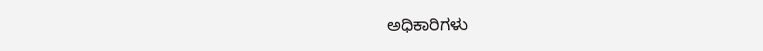ಅಧಿಕಾರಿಗಳು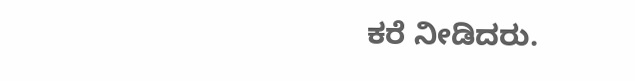ಕರೆ ನೀಡಿದರು.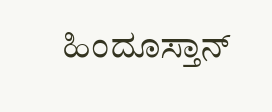ಹಿಂದೂಸ್ತಾನ್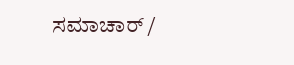ಸಮಾಚಾರ್ /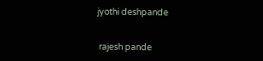jyothi deshpande


 rajesh pande